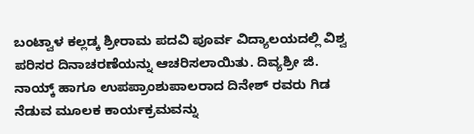ಬಂಟ್ವಾಳ ಕಲ್ಲಡ್ಕ ಶ್ರೀರಾಮ ಪದವಿ ಪೂರ್ವ ವಿದ್ಯಾಲಯದಲ್ಲಿ ವಿಶ್ವ ಪರಿಸರ ದಿನಾಚರಣೆಯನ್ನು ಆಚರಿಸಲಾಯಿತು. ದಿವ್ಯಶ್ರೀ ಜಿ. ನಾಯ್ಕ್ ಹಾಗೂ ಉಪಪ್ರಾಂಶುಪಾಲರಾದ ದಿನೇಶ್ ರವರು ಗಿಡ ನೆಡುವ ಮೂಲಕ ಕಾರ್ಯಕ್ರಮವನ್ನು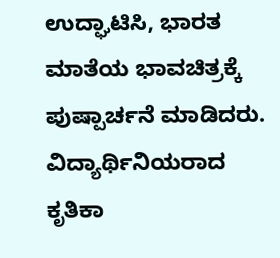ಉದ್ಘಾಟಿಸಿ, ಭಾರತ ಮಾತೆಯ ಭಾವಚಿತ್ರಕ್ಕೆ ಪುಷ್ಪಾರ್ಚನೆ ಮಾಡಿದರು.
ವಿದ್ಯಾರ್ಥಿನಿಯರಾದ ಕೃತಿಕಾ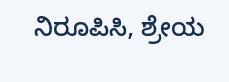ನಿರೂಪಿಸಿ, ಶ್ರೇಯ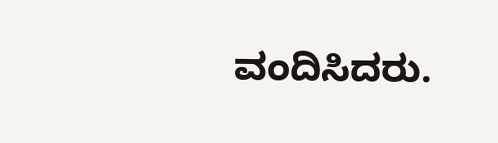ವಂದಿಸಿದರು.